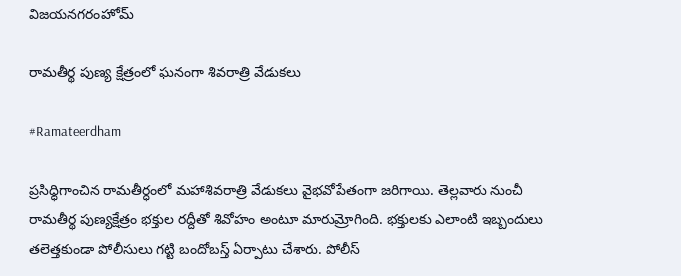విజయనగరంహోమ్

రామతీర్థ పుణ్య క్షేత్రంలో ఘనంగా శివరాత్రి వేడుకలు

#Ramateerdham

ప్రసిధ్ధిగాంచిన రామతీర్ధంలో మహాశివరాత్రి వేడుకలు వైభవోపేతంగా జరిగాయి. తెల్లవారు నుంచీ రామతీర్థ పుణ్యక్షేత్రం భక్తుల రద్దీతో శివోహం అంటూ మారుమ్రోగింది. భక్తులకు ఎలాంటి ఇబ్బందులు తలెత్తకుండా పోలీసులు గట్టి బందోబస్త్ ఏర్పాటు చేశారు. పోలీస్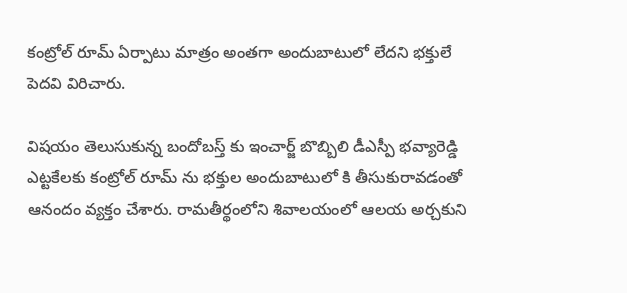కంట్రోల్ రూమ్ ఏర్పాటు మాత్రం అంతగా అందుబాటులో లేదని భక్తులే పెదవి విరిచారు.

విషయం తెలుసుకున్న బందోబస్త్ కు ఇంచార్జ్ బొబ్బిలి డీఎస్పీ భవ్యారెడ్డి ఎట్టకేలకు కంట్రోల్ రూమ్ ను భక్తుల అందుబాటులో కి తీసుకురావడంతో ఆనందం వ్యక్తం చేశారు. రామతీర్థంలోని శివాలయంలో ఆలయ అర్చకుని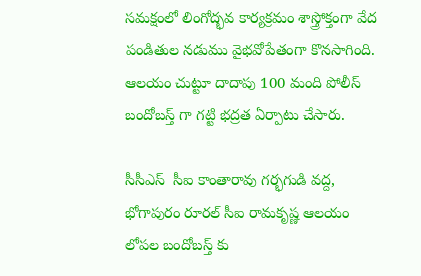సమక్షంలో లింగోద్భవ కార్యక్రమం శాస్త్రోక్తంగా వేద పండితుల నడుము వైభవోపేతంగా కొనసాగింది. ఆలయం చుట్టూ దాదాపు 100 మంది పోలీస్ బందోబస్త్ గా గట్టి భద్రత ఏర్పాటు చేసారు.

సీసీఎస్  సీఐ కాంతారావు గర్భగుడి వద్ద, భోగాపురం రూరల్ సీఐ రామకృష్ణ ఆలయం లోపల బందోబస్త్ కు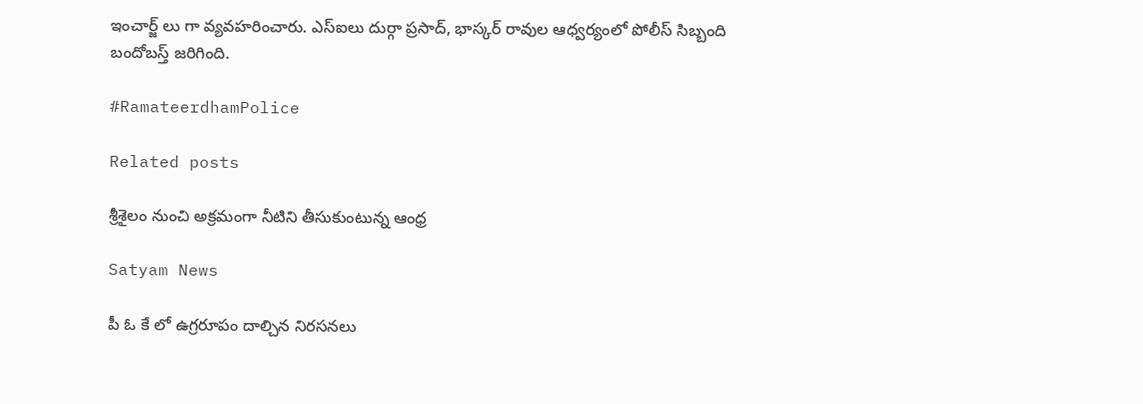ఇంచార్జ్ లు గా వ్యవహరించారు. ఎస్ఐలు దుర్గా ప్రసాద్, భాస్కర్ రావుల ఆధ్వర్యంలో పోలీస్ సిబ్బంది బందోబస్త్ జరిగింది.

#RamateerdhamPolice

Related posts

శ్రీశైలం నుంచి అక్రమంగా నీటిని తీసుకుంటున్న ఆంధ్ర

Satyam News

పీ ఓ కే లో ఉగ్రరూపం దాల్చిన నిరసనలు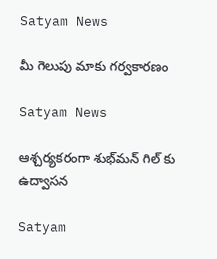Satyam News

మీ గెలుపు మాకు గర్వకారణం

Satyam News

ఆశ్చర్యకరంగా శుభ్‌మన్ గిల్‌ కు ఉద్వాసన

Satyam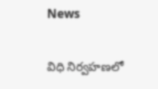News

విధి నిర్వహణలో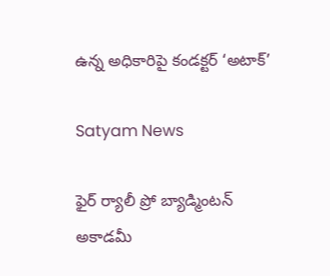ఉన్న అధికారిపై కండక్టర్ ‘అటాక్’

Satyam News

ఫైర్ ర్యాలీ ప్రో బ్యాడ్మింటన్ అకాడమీ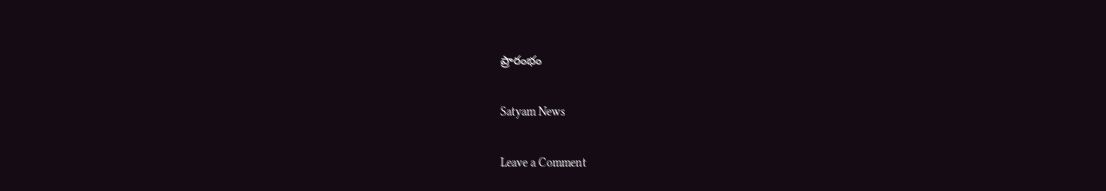ప్రారంభం

Satyam News

Leave a Comment